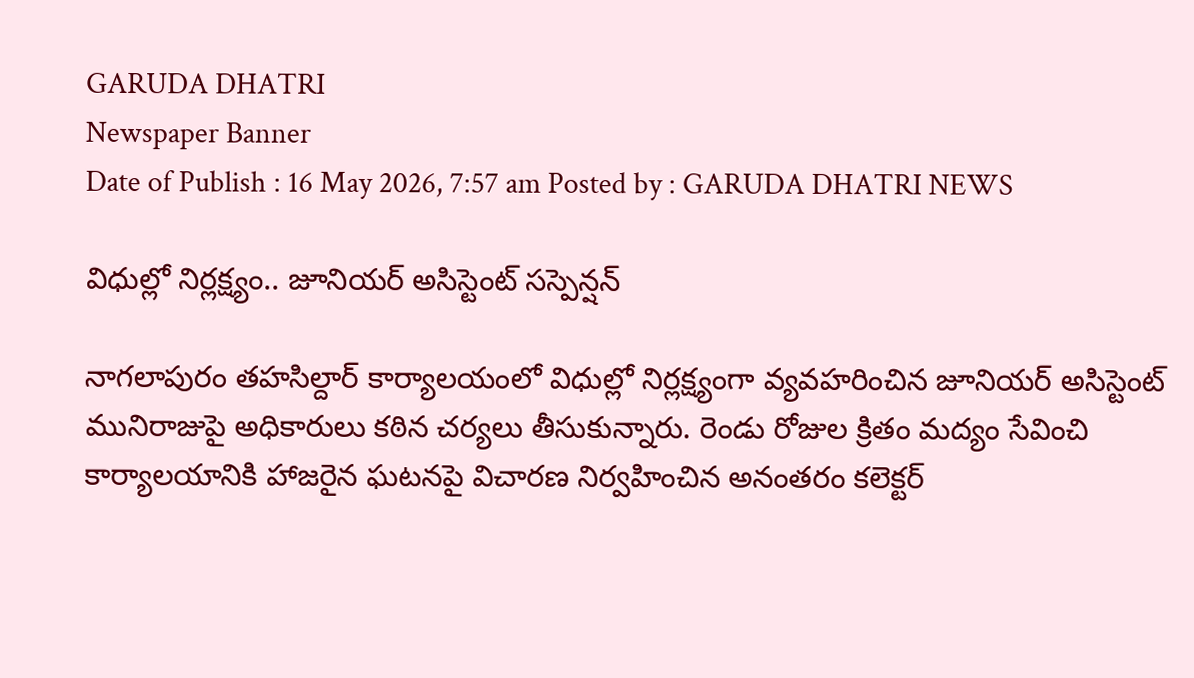GARUDA DHATRI
Newspaper Banner
Date of Publish : 16 May 2026, 7:57 am Posted by : GARUDA DHATRI NEWS

విధుల్లో నిర్లక్ష్యం.. జూనియర్ అసిస్టెంట్ సస్పెన్షన్

నాగలాపురం తహసిల్దార్ కార్యాలయంలో విధుల్లో నిర్లక్ష్యంగా వ్యవహరించిన జూనియర్ అసిస్టెంట్ మునిరాజుపై అధికారులు కఠిన చర్యలు తీసుకున్నారు. రెండు రోజుల క్రితం మద్యం సేవించి కార్యాలయానికి హాజరైన ఘటనపై విచారణ నిర్వహించిన అనంతరం కలెక్టర్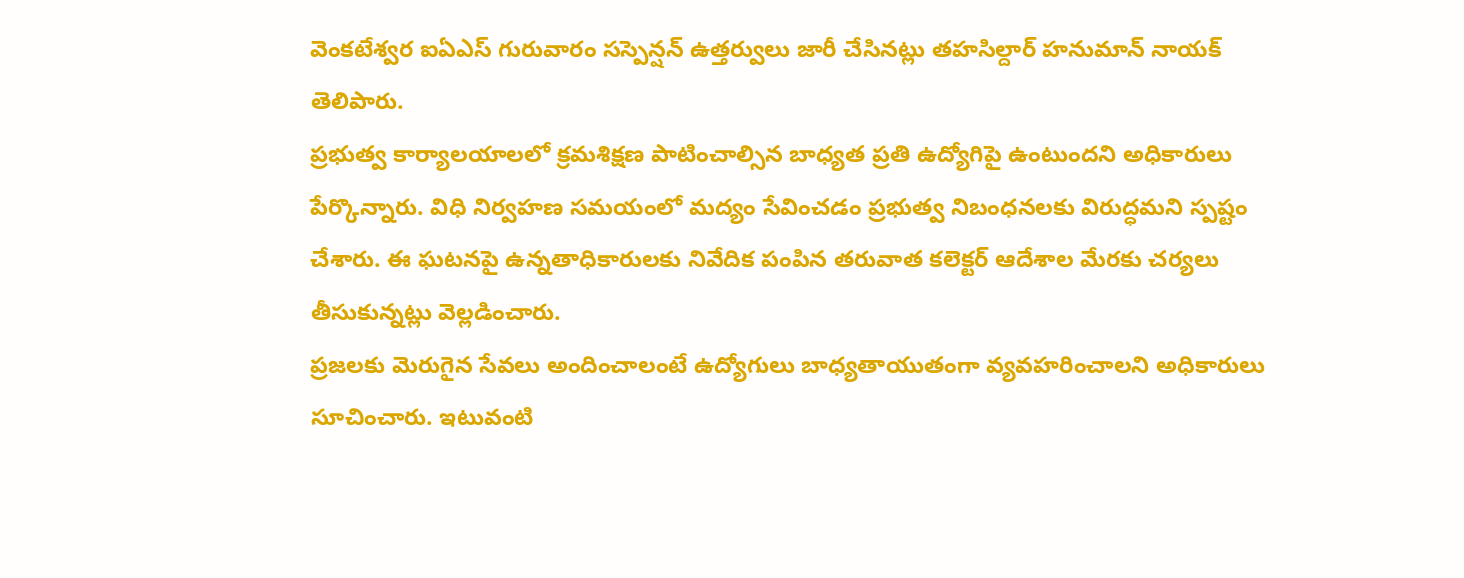వెంకటేశ్వర ఐఏఎస్ గురువారం సస్పెన్షన్ ఉత్తర్వులు జారీ చేసినట్లు తహసిల్దార్ హనుమాన్ నాయక్ తెలిపారు.
ప్రభుత్వ కార్యాలయాలలో క్రమశిక్షణ పాటించాల్సిన బాధ్యత ప్రతి ఉద్యోగిపై ఉంటుందని అధికారులు పేర్కొన్నారు. విధి నిర్వహణ సమయంలో మద్యం సేవించడం ప్రభుత్వ నిబంధనలకు విరుద్ధమని స్పష్టం చేశారు. ఈ ఘటనపై ఉన్నతాధికారులకు నివేదిక పంపిన తరువాత కలెక్టర్ ఆదేశాల మేరకు చర్యలు తీసుకున్నట్లు వెల్లడించారు.
ప్రజలకు మెరుగైన సేవలు అందించాలంటే ఉద్యోగులు బాధ్యతాయుతంగా వ్యవహరించాలని అధికారులు సూచించారు. ఇటువంటి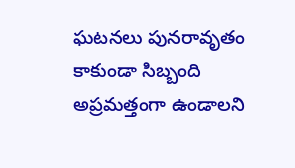ఘటనలు పునరావృతం కాకుండా సిబ్బంది అప్రమత్తంగా ఉండాలని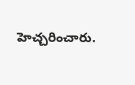హెచ్చరించారు.